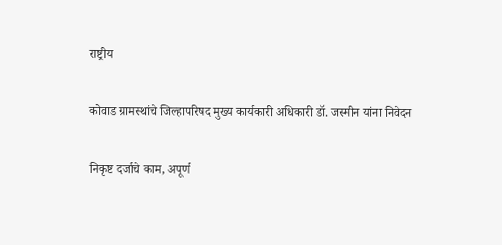राष्ट्रीय

कोवाड ग्रामस्थांचे जिल्हापरिषद मुख्य कार्यकारी अधिकारी डॉ. जस्मीन यांना निवेदन

निकृष्ट दर्जाचे काम, अपूर्ण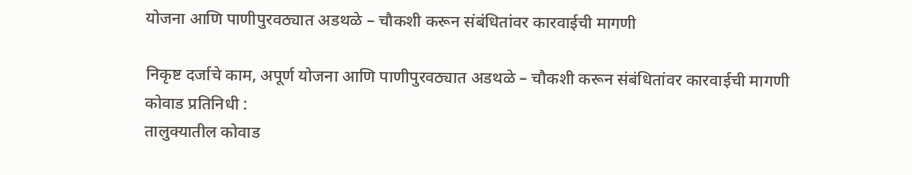योजना आणि पाणीपुरवठ्यात अडथळे – चौकशी करून संबंधितांवर कारवाईची मागणी

निकृष्ट दर्जाचे काम, अपूर्ण योजना आणि पाणीपुरवठ्यात अडथळे – चौकशी करून संबंधितांवर कारवाईची मागणी
कोवाड प्रतिनिधी :
तालुक्यातील कोवाड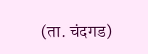(ता. चंदगड)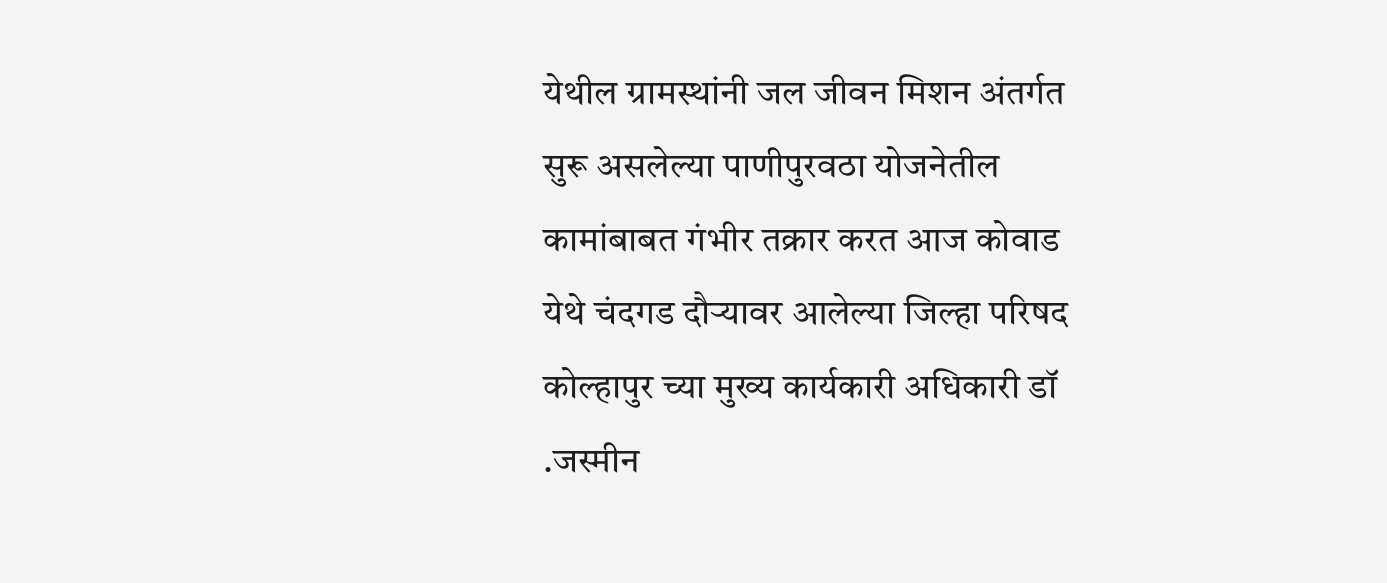येथील ग्रामस्थांनी जल जीवन मिशन अंतर्गत सुरू असलेल्या पाणीपुरवठा योजनेतील कामांबाबत गंभीर तक्रार करत आज कोवाड येथे चंदगड दौऱ्यावर आलेल्या जिल्हा परिषद कोल्हापुर च्या मुख्य कार्यकारी अधिकारी डॉ .जस्मीन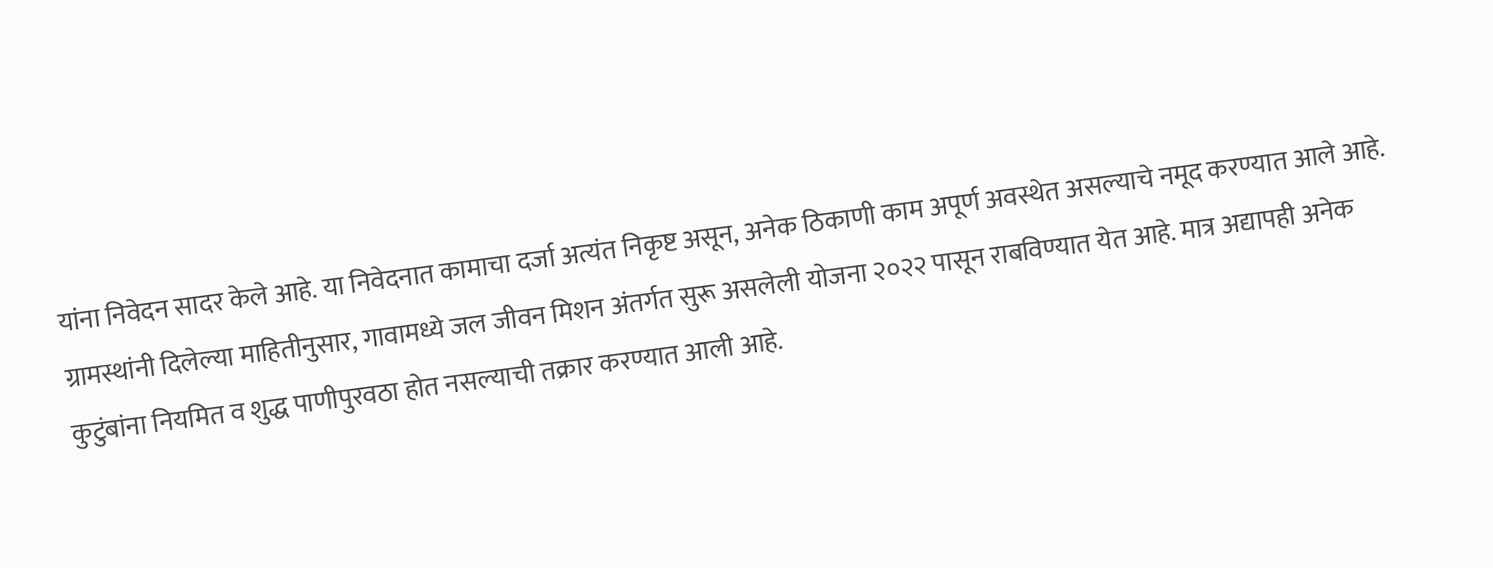यांना निवेदन सादर केले आहे. या निवेदनात कामाचा दर्जा अत्यंत निकृष्ट असून, अनेक ठिकाणी काम अपूर्ण अवस्थेत असल्याचे नमूद करण्यात आले आहे.
ग्रामस्थांनी दिलेल्या माहितीनुसार, गावामध्ये जल जीवन मिशन अंतर्गत सुरू असलेली योजना २०२२ पासून राबविण्यात येत आहे. मात्र अद्यापही अनेक कुटुंबांना नियमित व शुद्ध पाणीपुरवठा होत नसल्याची तक्रार करण्यात आली आहे.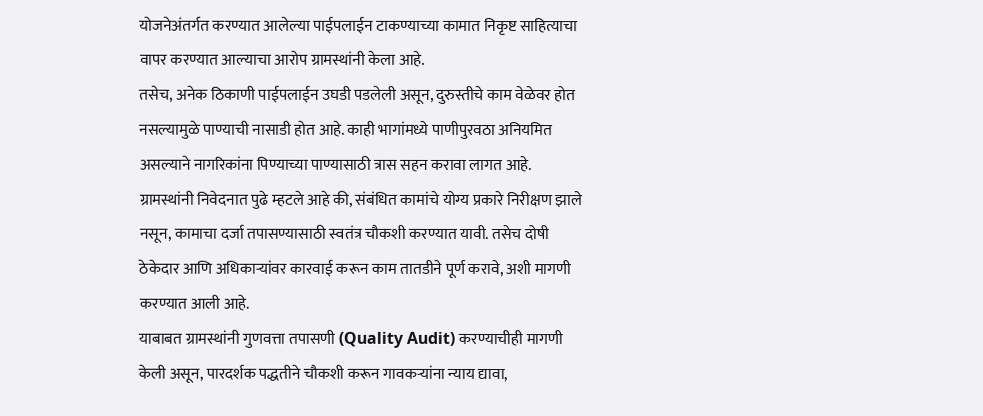योजनेअंतर्गत करण्यात आलेल्या पाईपलाईन टाकण्याच्या कामात निकृष्ट साहित्याचा वापर करण्यात आल्याचा आरोप ग्रामस्थांनी केला आहे.
तसेच, अनेक ठिकाणी पाईपलाईन उघडी पडलेली असून, दुरुस्तीचे काम वेळेवर होत नसल्यामुळे पाण्याची नासाडी होत आहे. काही भागांमध्ये पाणीपुरवठा अनियमित असल्याने नागरिकांना पिण्याच्या पाण्यासाठी त्रास सहन करावा लागत आहे.
ग्रामस्थांनी निवेदनात पुढे म्हटले आहे की, संबंधित कामांचे योग्य प्रकारे निरीक्षण झाले नसून, कामाचा दर्जा तपासण्यासाठी स्वतंत्र चौकशी करण्यात यावी. तसेच दोषी ठेकेदार आणि अधिकाऱ्यांवर कारवाई करून काम तातडीने पूर्ण करावे, अशी मागणी करण्यात आली आहे.
याबाबत ग्रामस्थांनी गुणवत्ता तपासणी (Quality Audit) करण्याचीही मागणी केली असून, पारदर्शक पद्धतीने चौकशी करून गावकऱ्यांना न्याय द्यावा,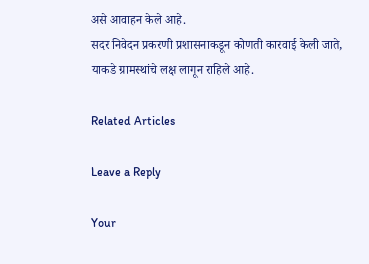असे आवाहन केले आहे.
सदर निवेदन प्रकरणी प्रशासनाकडून कोणती कारवाई केली जाते, याकडे ग्रामस्थांचे लक्ष लागून राहिले आहे.

Related Articles

Leave a Reply

Your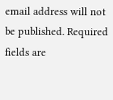email address will not be published. Required fields are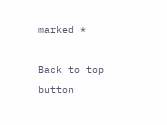marked *

Back to top button